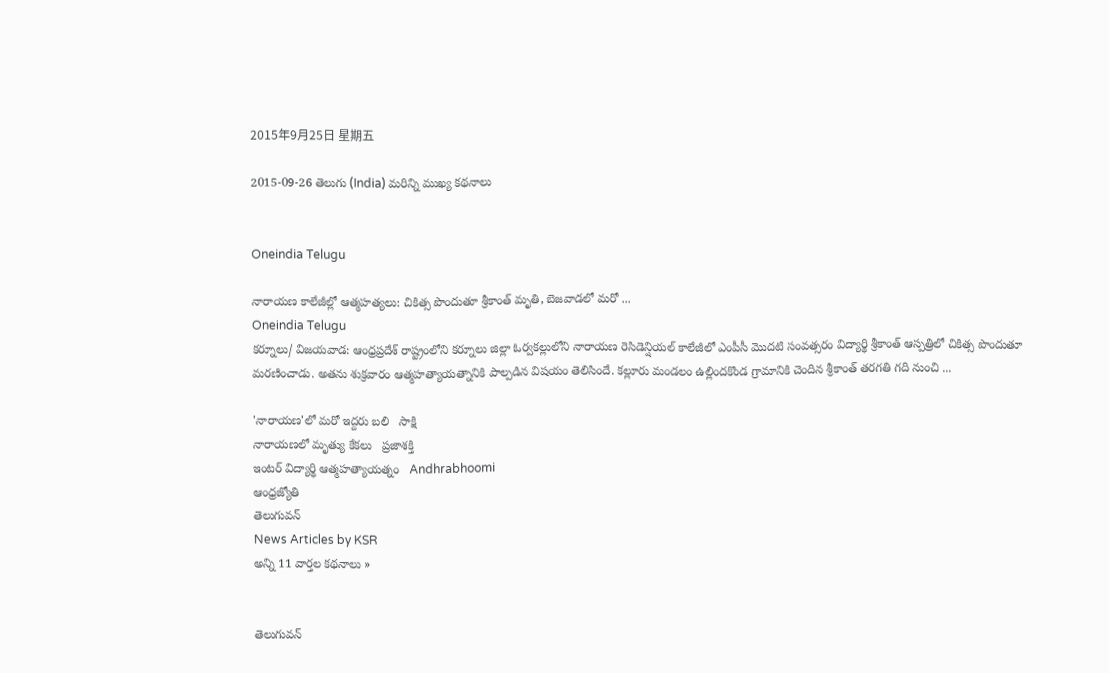2015年9月25日 星期五

2015-09-26 తెలుగు (India) మరిన్ని ముఖ్య కథనాలు


Oneindia Telugu

నారాయణ కాలేజీల్లో ఆత్మహత్యలు: చికిత్స పొందుతూ శ్రీకాంత్ మృతి, బెజవాడలో మరో ...
Oneindia Telugu
కర్నూలు/ విజయవాడ: ఆంధ్రప్రదేశ్ రాష్ట్రంలోని కర్నూలు జిల్లా ఓర్వకల్లులోని నారాయణ రెసిడెన్షియల్‌ కాలేజీలో ఎంపీసీ మొదటి సంవత్సరం విద్యార్థి శ్రీకాంత్‌ ఆస్పత్రిలో చికిత్స పొందుతూ మరణించాడు. అతను శుక్రవారం ఆత్మహత్యాయత్నానికి పాల్పడిన విషయం తెలిసిందే. కల్లూరు మండలం ఉల్లిందకొండ గ్రామానికి చెందిన శ్రీకాంత్‌ తరగతి గది నుంచి ...

'నారాయణ'లో మరో ఇద్దరు బలి   సాక్షి
నారాయ‌ణ‌లో మృత్యు కేక‌లు   ప్రజాశక్తి
ఇంటర్ విద్యార్థి ఆత్మహత్యాయత్నం   Andhrabhoomi
ఆంధ్రజ్యోతి
తెలుగువన్
News Articles by KSR
అన్ని 11 వార్తల కథనాలు »


తెలుగువన్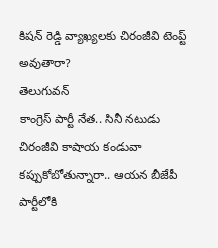కిషన్ రెడ్డి వ్యాఖ్యలకు చిరంజీవి టెంప్ట్ అవుతారా?
తెలుగువన్
కాంగ్రెస్ పార్టీ నేత.. సినీ నటుడు చిరంజీవి కాషాయ కండువా కప్పుకోబోతున్నారా.. ఆయన బీజేపీ పార్టీలోకి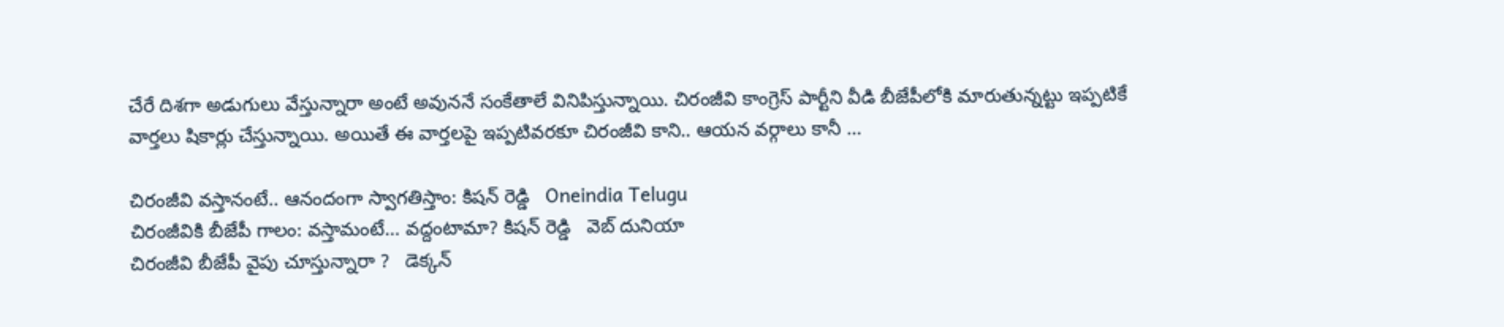చేరే దిశగా అడుగులు వేస్తున్నారా అంటే అవుననే సంకేతాలే వినిపిస్తున్నాయి. చిరంజీవి కాంగ్రెస్ పార్టీని వీడి బీజేపీలోకి మారుతున్నట్టు ఇప్పటికే వార్తలు షికార్లు చేస్తున్నాయి. అయితే ఈ వార్తలపై ఇప్పటివరకూ చిరంజీవి కాని.. ఆయన వర్గాలు కానీ ...

చిరంజీవి వస్తానంటే.. ఆనందంగా స్వాగతిస్తాం: కిషన్ రెడ్డి   Oneindia Telugu
చిరంజీవికి బీజేపీ గాలం: వస్తామంటే... వద్దంటామా? కిషన్ రెడ్డి   వెబ్ దునియా
చిరంజీవి బీజేపీ వైపు చూస్తున్నారా ?   డెక్కన్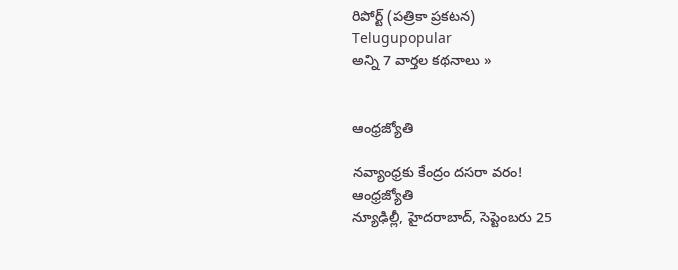రిపోర్ట్ (పత్రికా ప్రకటన)
Telugupopular
అన్ని 7 వార్తల కథనాలు »


ఆంధ్రజ్యోతి

నవ్యాంధ్రకు కేంద్రం దసరా వరం!
ఆంధ్రజ్యోతి
న్యూఢిల్లీ, హైదరాబాద్‌, సెప్టెంబరు 25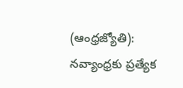(ఆంధ్రజ్యోతి): నవ్యాంధ్రకు ప్రత్యేక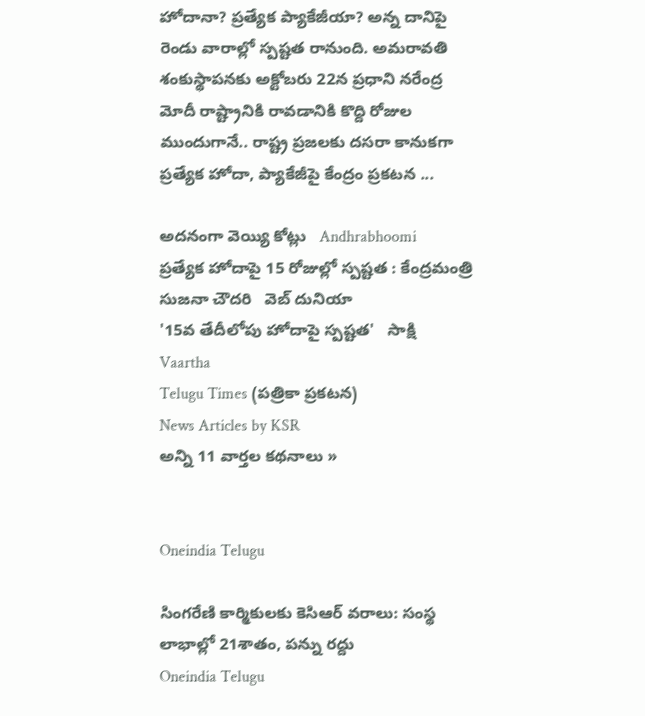హోదానా? ప్రత్యేక ప్యాకేజీయా? అన్న దానిపై రెండు వారాల్లో స్పష్టత రానుంది. అమరావతి శంకుస్థాపనకు అక్టోబరు 22న ప్రధాని నరేంద్ర మోదీ రాష్ట్రానికి రావడానికి కొద్ది రోజుల ముందుగానే.. రాష్ట్ర ప్రజలకు దసరా కానుకగా ప్రత్యేక హోదా, ప్యాకేజీపై కేంద్రం ప్రకటన ...

అదనంగా వెయ్యి కోట్లు   Andhrabhoomi
ప్రత్యేక హోదాపై 15 రోజుల్లో స్పష్టత : కేంద్రమంత్రి సుజనా చౌదరి   వెబ్ దునియా
'15వ తేదీలోపు హోదాపై స్పష్టత'   సాక్షి
Vaartha
Telugu Times (పత్రికా ప్రకటన)
News Articles by KSR
అన్ని 11 వార్తల కథనాలు »


Oneindia Telugu

సింగరేణి కార్మికులకు కెసిఆర్‌ వరాలు: సంస్థ లాభాల్లో 21శాతం, పన్ను రద్దు
Oneindia Telugu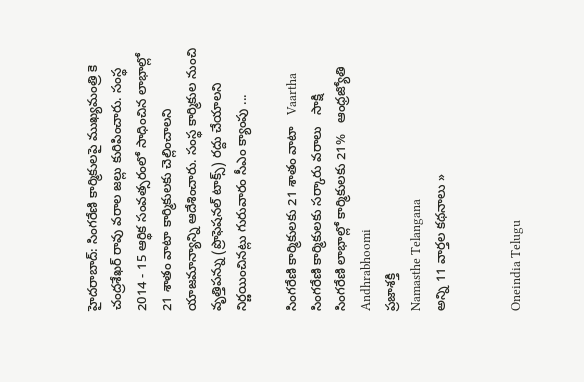హైదరాబాద్: సింగరేణి కార్మికులపై ముఖ్యమంత్రి కె చంద్రశేఖర్ రావు వరాల జల్లు కురిపించారు. సంస్థ 2014 - 15 ఆర్థిక సంవత్సరంలో సాధించిన లాభాల్లో 21 శాతం వాటా కార్మికులకు చెల్లించాలని యాజమాన్యాన్ని ఆదేశించారు. సంస్థ కార్మికుల నుంచి వృత్తిపన్ను (ప్రొఫెషనల్ టాక్స్) రద్దు చేయాలని నిర్ణయించినట్లు గురువారం సీఎం క్యాంపు ...

సింగరేణి కార్మికులకు 21 శాతం వాటా   Vaartha
సింగరేణి కార్మికులకు సర్కారు వరాలు   సాక్షి
సింగరేణి లాభాల్లో కార్మికులకు 21%   ఆంధ్రజ్యోతి
Andhrabhoomi
ప్రజాశక్తి
Namasthe Telangana
అన్ని 11 వార్తల కథనాలు »


Oneindia Telugu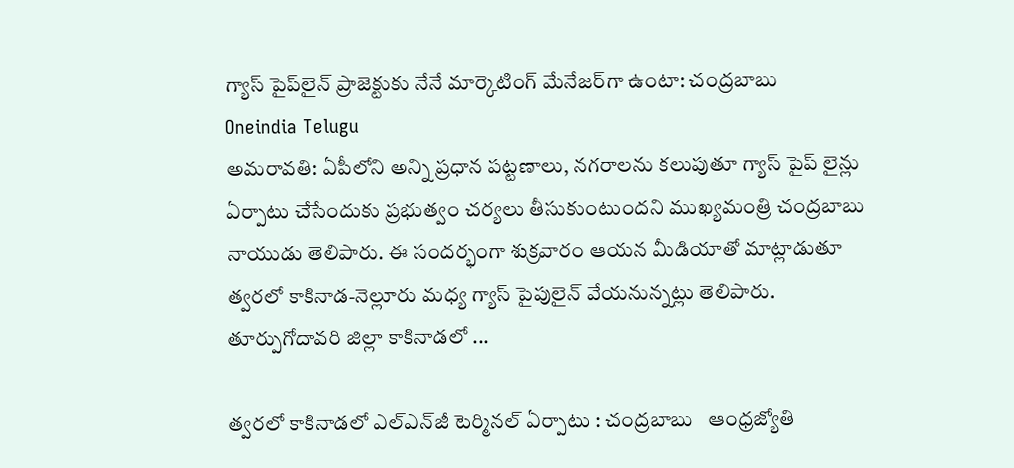గ్యాస్ పైప్‌లైన్ ప్రాజెక్టుకు నేనే మార్కెటింగ్ మేనేజర్‌గా ఉంటా: చంద్రబాబు
Oneindia Telugu
అమరావతి: ఏపీలోని అన్ని ప్రధాన పట్టణాలు, నగరాలను కలుపుతూ గ్యాస్ పైప్ లైన్లు ఏర్పాటు చేసేందుకు ప్రభుత్వం చర్యలు తీసుకుంటుందని ముఖ్యమంత్రి చంద్రబాబు నాయుడు తెలిపారు. ఈ సందర్భంగా శుక్రవారం ఆయన మీడియాతో మాట్లాడుతూ త్వరలో కాకినాడ-నెల్లూరు మధ్య గ్యాస్‌ పైపులైన్‌ వేయనున్నట్లు తెలిపారు. తూర్పుగోదావరి జిల్లా కాకినాడలో ...

త్వరలో కాకినాడలో ఎల్‌ఎన్‌జీ టెర్మినల్‌ ఏర్పాటు : చంద్రబాబు   ఆంధ్రజ్యోతి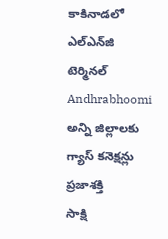కాకినాడలో ఎల్‌ఎన్‌జి టెర్మినల్   Andhrabhoomi
అన్ని జిల్లాలకు గ్యాస్‌ కనెక్షన్లు   ప్రజాశక్తి
సాక్షి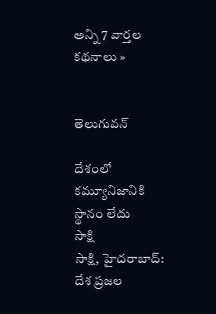అన్ని 7 వార్తల కథనాలు »


తెలుగువన్

దేశంలో కమ్యూనిజానికి స్థానం లేదు
సాక్షి
సాక్షి, హైదరాబాద్: దేశ ప్రజల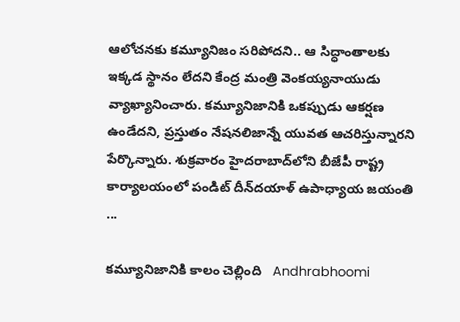ఆలోచనకు కమ్యూనిజం సరిపోదని.. ఆ సిద్ధాంతాలకు ఇక్కడ స్థానం లేదని కేంద్ర మంత్రి వెంకయ్యనాయుడు వ్యాఖ్యానించారు. కమ్యూనిజానికి ఒకప్పుడు ఆకర్షణ ఉండేదని, ప్రస్తుతం నేషనలిజాన్నే యువత ఆచరిస్తున్నారని పేర్కొన్నారు. శుక్రవారం హైదరాబాద్‌లోని బీజేపీ రాష్ట్ర కార్యాలయంలో పండిట్ దీన్‌దయాళ్ ఉపాధ్యాయ జయంతి ...

కమ్యూనిజానికి కాలం చెల్లింది   Andhrabhoomi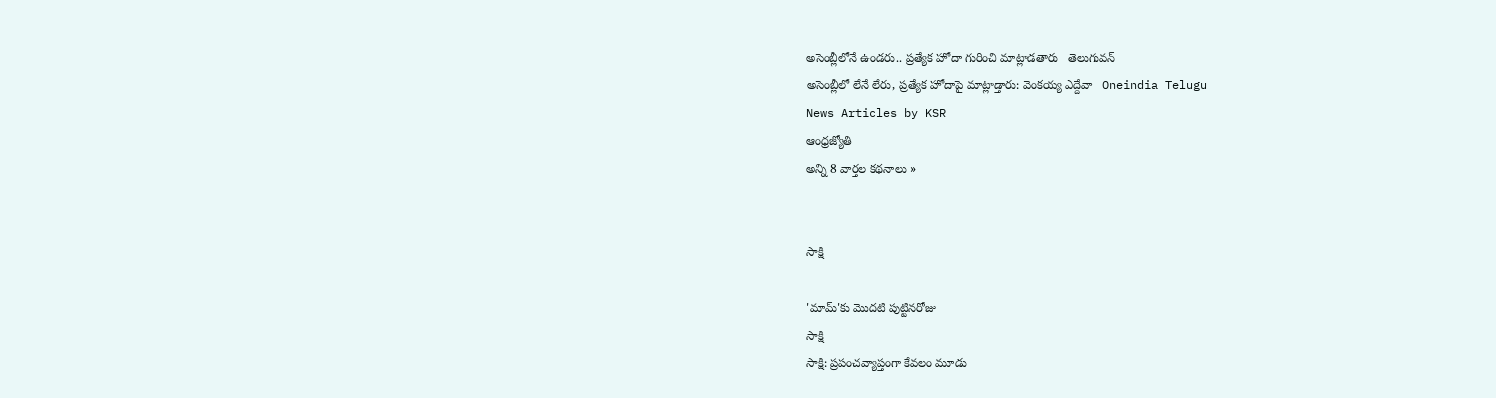అసెంబ్లీలోనే ఉండరు.. ప్రత్యేక హోదా గురించి మాట్లాడతారు   తెలుగువన్
అసెంబ్లీలో లేనే లేరు, ప్రత్యేక హోదాపై మాట్లాడ్తారు: వెంకయ్య ఎద్దేవా   Oneindia Telugu
News Articles by KSR
ఆంధ్రజ్యోతి
అన్ని 8 వార్తల కథనాలు »


సాక్షి

'మామ్'కు మొదటి పుట్టినరోజు
సాక్షి
సాక్షి: ప్రపంచవ్యాప్తంగా కేవలం మూడు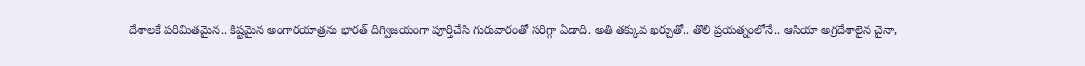దేశాలకే పరిమితమైన.. కిష్టమైన అంగారయాత్రను భారత్ దిగ్విజయంగా పూర్తిచేసి గురువారంతో సరిగ్గా ఏడాది. అతి తక్కువ ఖర్చుతో.. తొలి ప్రయత్నంలోనే.. ఆసియా అగ్రదేశాలైన చైనా,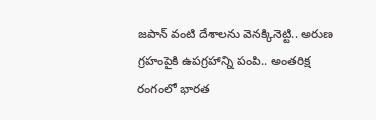జపాన్ వంటి దేశాలను వెనక్కినెట్టి.. అరుణ గ్రహంపైకి ఉపగ్రహాన్ని పంపి.. అంతరిక్ష రంగంలో భారత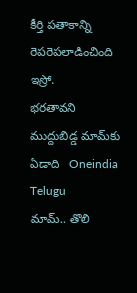కీర్తి పతాకాన్ని రెపరెపలాడించింది ఇస్రో.
భరతావని ముద్దుబిడ్డ మామ్‌కు ఏడాది   Oneindia Telugu
మామ్.. తొలి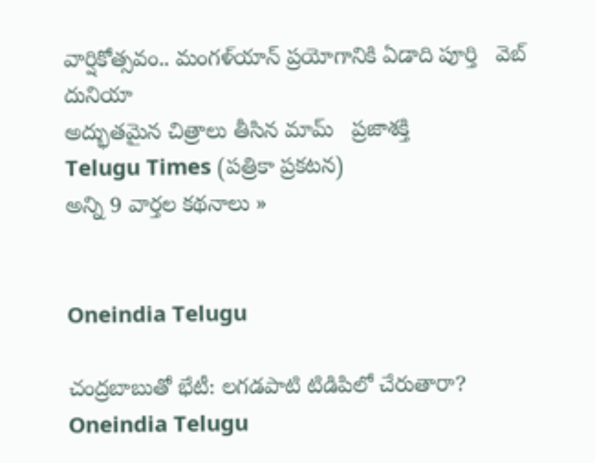వార్షికోత్సవం.. మంగళ్‌యాన్ ప్రయోగానికి ఏడాది పూర్తి   వెబ్ దునియా
అద్భుతమైన చిత్రాలు తీసిన మామ్‌   ప్రజాశక్తి
Telugu Times (పత్రికా ప్రకటన)
అన్ని 9 వార్తల కథనాలు »


Oneindia Telugu

చంద్రబాబుతో భేటీ: లగడపాటి టిడిపిలో చేరుతారా?
Oneindia Telugu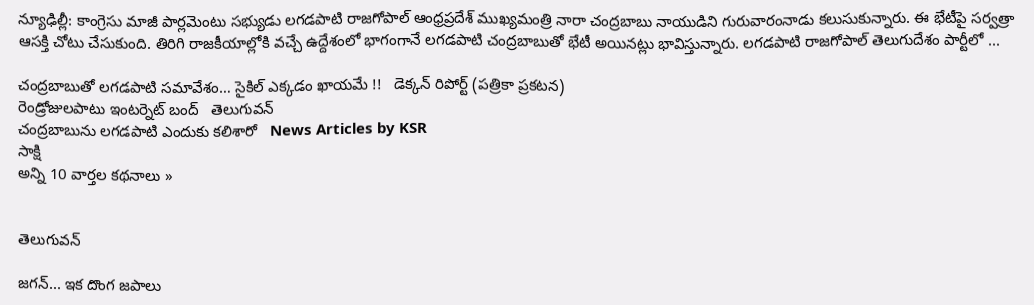న్యూఢిల్లీ: కాంగ్రెసు మాజీ పార్లమెంటు సభ్యుడు లగడపాటి రాజగోపాల్ ఆంధ్రప్రదేశ్ ముఖ్యమంత్రి నారా చంద్రబాబు నాయుడిని గురువారంనాడు కలుసుకున్నారు. ఈ భేటీపై సర్వత్రా ఆసక్తి చోటు చేసుకుంది. తిరిగి రాజకీయాల్లోకి వచ్చే ఉద్దేశంలో భాగంగానే లగడపాటి చంద్రబాబుతో భేటీ అయినట్లు భావిస్తున్నారు. లగడపాటి రాజగోపాల్ తెలుగుదేశం పార్టీలో ...

చంద్రబాబుతో లగడపాటి సమావేశం… సైకిల్ ఎక్కడం ఖాయమే !!   డెక్కన్ రిపోర్ట్ (పత్రికా ప్రకటన)
రెండ్రోజులపాటు ఇంటర్నెట్ బంద్   తెలుగువన్
చంద్రబాబును లగడపాటి ఎందుకు కలిశారో   News Articles by KSR
సాక్షి
అన్ని 10 వార్తల కథనాలు »


తెలుగువన్

జగన్... ఇక దొంగ జపాలు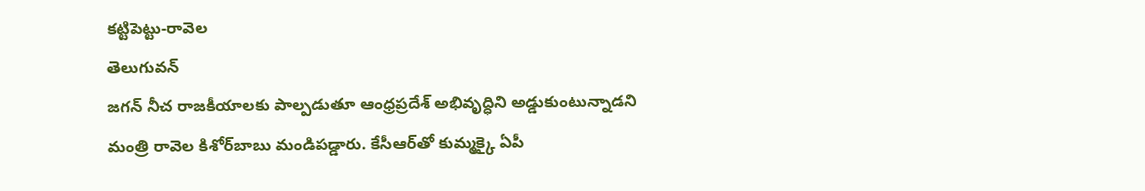కట్టిపెట్టు-రావెల
తెలుగువన్
జగన్‌ నీచ రాజకీయాలకు పాల్పడుతూ ఆంధ్రప్రదేశ్ అభివృద్ధిని అడ్డుకుంటున్నాడని మంత్రి రావెల కిశోర్‌బాబు మండిపడ్డారు. కేసీఆర్‌తో కుమ్మక్కై ఏపీ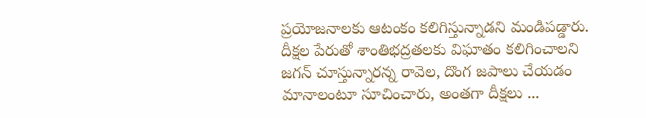ప్రయోజనాలకు ఆటంకం కలిగిస్తున్నాడని మండిపడ్డారు. దీక్షల పేరుతో శాంతిభద్రతలకు విఘాతం కలిగించాలని జగన్ చూస్తున్నారన్న రావెల, దొంగ జపాలు చేయడం మానాలంటూ సూచించారు, అంతగా దీక్షలు ...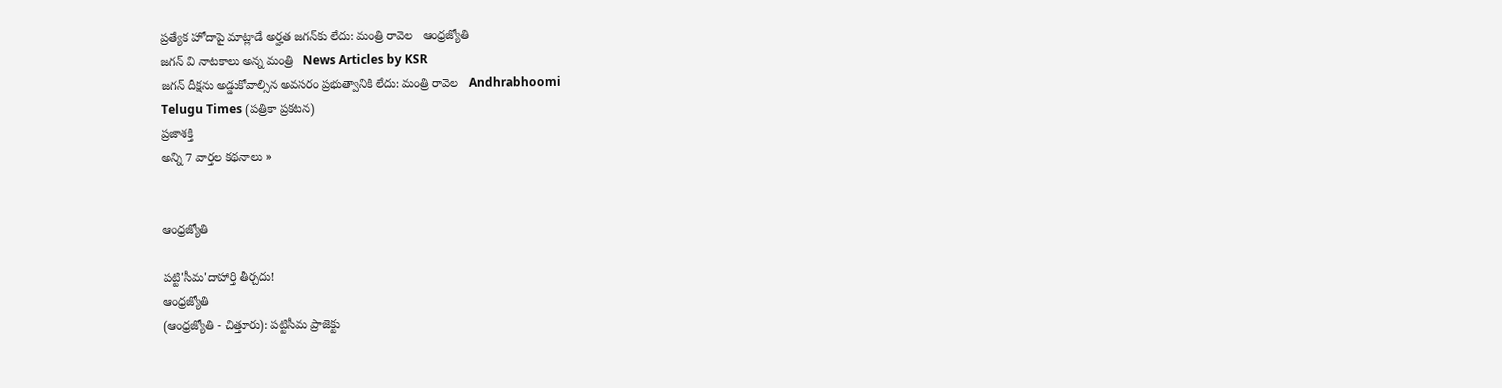ప్రత్యేక హోదాపై మాట్లాడే అర్హత జగన్‌కు లేదు: మంత్రి రావెల   ఆంధ్రజ్యోతి
జగన్ వి నాటకాలు అన్న మంత్రి   News Articles by KSR
జగన్‌ దీక్షను అడ్డుకోవాల్సిన అవసరం ప్రభుత్వానికి లేదు: మంత్రి రావెల   Andhrabhoomi
Telugu Times (పత్రికా ప్రకటన)
ప్రజాశక్తి
అన్ని 7 వార్తల కథనాలు »


ఆంధ్రజ్యోతి

పట్టి'సీమ'దాహార్తి తీర్చదు!
ఆంధ్రజ్యోతి
(ఆంధ్రజ్యోతి - చిత్తూరు): పట్టిసీమ ప్రాజెక్టు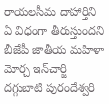రాయలసీమ దాహార్తిని ఏ విధంగా తీరుస్తుందని బీజేపీ జాతీయ మహిళా మోర్చ ఇన్‌చార్జి దగ్గుబాటి పురందేశ్వరి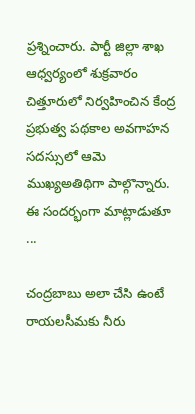ప్రశ్నించారు. పార్టీ జిల్లా శాఖ ఆధ్వర్యంలో శుక్రవారం చిత్తూరులో నిర్వహించిన కేంద్ర ప్రభుత్వ పథకాల అవగాహన సదస్సులో ఆమె ముఖ్యఅతిథిగా పాల్గొన్నారు. ఈ సందర్భంగా మాట్లాడుతూ ...

చంద్రబాబు అలా చేసి ఉంటే రాయలసీమకు నీరు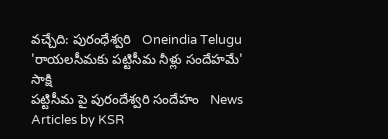వచ్చేది: పురంధేశ్వరి   Oneindia Telugu
'రాయలసీమకు పట్టిసీమ నీళ్లు సందేహమే'   సాక్షి
పట్టిసీమ పై పురందేశ్వరి సందేహం   News Articles by KSR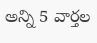అన్ని 5 వార్తల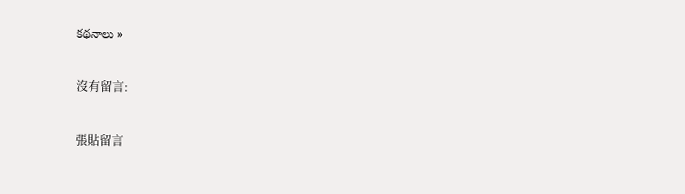కథనాలు »

沒有留言:

張貼留言